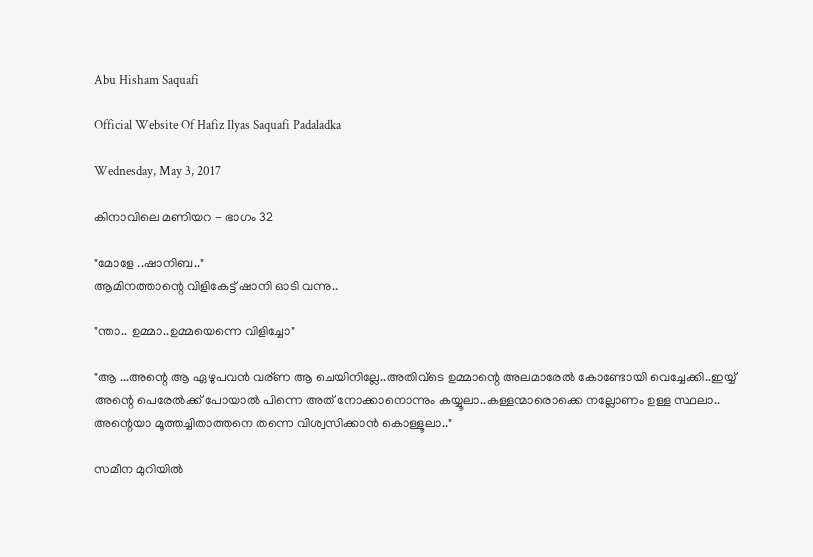Abu Hisham Saquafi

Official Website Of Hafiz Ilyas Saquafi Padaladka

Wednesday, May 3, 2017

കിനാവിലെ മണിയറ - ഭാഗം 32

"മോളേ ..ഷാനിബ.."
ആമിനത്താന്റെ വിളികേട്ട് ഷാനി ഓടി വന്നു..

"ന്താ.. ഉമ്മാ..ഉമ്മയെന്നെ വിളിച്ചോ"

"ആ ...അന്റെ ആ ഏഴുപവൻ വര്ണ ആ ചെയിനില്ലേ..അതിവ്ടെ ഉമ്മാന്റെ അലമാരേൽ കോണ്ടോയി വെച്ചേക്കി..ഇയ്യ് അന്റെ പെരേൽക്ക് പോയാൽ പിന്നെ അത് നോക്കാനൊന്നും കയ്യൂലാ..കള്ളന്മാരൊക്കെ നല്ലോണം ഉള്ള സ്ഥലാ..
അന്റെയാ മൂത്തച്ചിതാത്തനെ തന്നെ വിശ്വസിക്കാൻ കൊള്ളൂലാ.."

സമീന മുറിയിൽ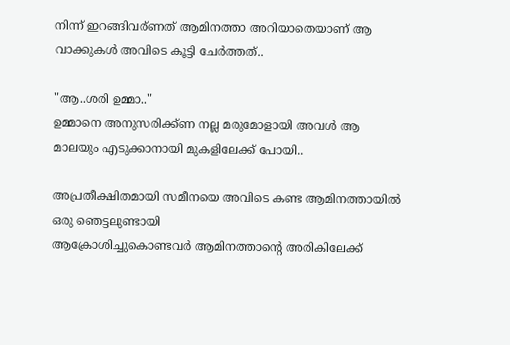നിന്ന് ഇറങ്ങിവര്ണത് ആമിനത്താ അറിയാതെയാണ് ആ വാക്കുകൾ അവിടെ കൂട്ടി ചേർത്തത്..

"ആ..ശരി ഉമ്മാ.."
ഉമ്മാനെ അനുസരിക്ക്ണ നല്ല മരുമോളായി അവൾ ആ മാലയും എടുക്കാനായി മുകളിലേക്ക് പോയി..

അപ്രതീക്ഷിതമായി സമീനയെ അവിടെ കണ്ട ആമിനത്തായിൽ ഒരു ഞെട്ടലുണ്ടായി
ആക്രോശിച്ചുകൊണ്ടവർ ആമിനത്താന്റെ അരികിലേക്ക്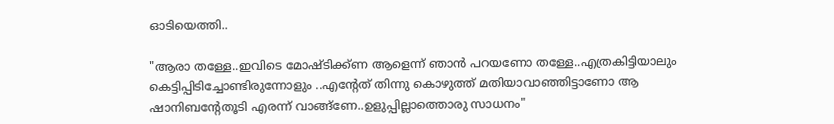ഓടിയെത്തി..

"ആരാ തള്ളേ..ഇവിടെ മോഷ്ടിക്ക്ണ ആളെന്ന് ഞാൻ പറയണോ തള്ളേ..എത്രകിട്ടിയാലും കെട്ടിപ്പിടിച്ചോണ്ടിരുന്നോളും ..എന്റേത് തിന്നു കൊഴുത്ത് മതിയാവാഞ്ഞിട്ടാണോ ആ ഷാനിബന്റേതൂടി എരന്ന് വാങ്ങ്ണേ..ഉളുപ്പില്ലാത്തൊരു സാധനം"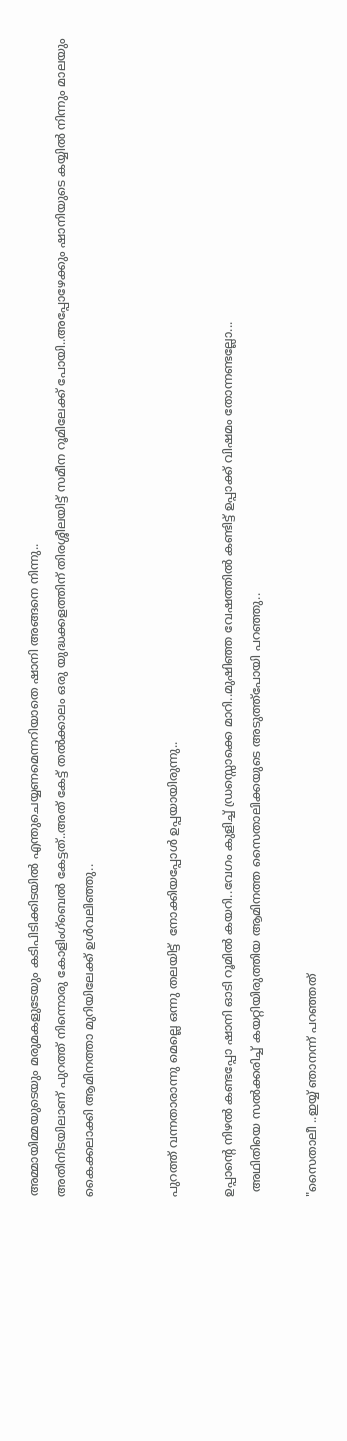അമ്മായിമ്മയുടെയും മരുമകളുടേയും കടിപിടിക്കിടയിൽ എന്തുചെയ്യണമെന്നറിയാതെ ഷാനി അങ്ങനെ നിന്നു..
അതിനിടയിലാണ് പുറത്ത് നിന്നൊരു കോളിംഗ്ബെൽ കേട്ടത്..അത് കേട്ട് തൽക്കാലം ഒരു യുദ്ധക്കളത്തിന് തിരശ്ശീലയിട്ട് സമീന റൂമിലേക്ക് പോയി..അപ്പോഴേക്കും ഷാനിയുടെ കയ്യിൽ നിന്നും മാലയും കൈക്കലാക്കി ആമിനത്താ മുറിയിലേക്ക് ഉൾവലിഞ്ഞു..


പുറത്ത് വന്നതാരാന്നു മെല്ലെ ഒന്നു തലയിട്ട്  നോക്കിയപ്പോൾ ഉപ്പയായിരുന്നു..

ഉപ്പാന്റെ നിഴൽ കണ്ടപ്പോ ഷാനി ഓടി റൂമിൽ കയറി..വേഗം കുളിച്ച് ഡ്രസ്സൊക്കെ മാറി..മുഷിഞ്ഞ വേഷത്തിൽ കണ്ടിട്ട് ഉപ്പാക്ക് വിഷമം തോന്നണ്ടല്ലോ...
 അഥിതിയെ സൽക്കരിച്ച് കയറ്റിയിരുത്തിയ ആമിനത്ത സൈതാലിക്കയുടെ അടുത്ത്പോയി പറഞ്ഞു..

"സൈതാലീ ..ഇയ്യ് ഞാനന്ന് പറഞ്ഞത്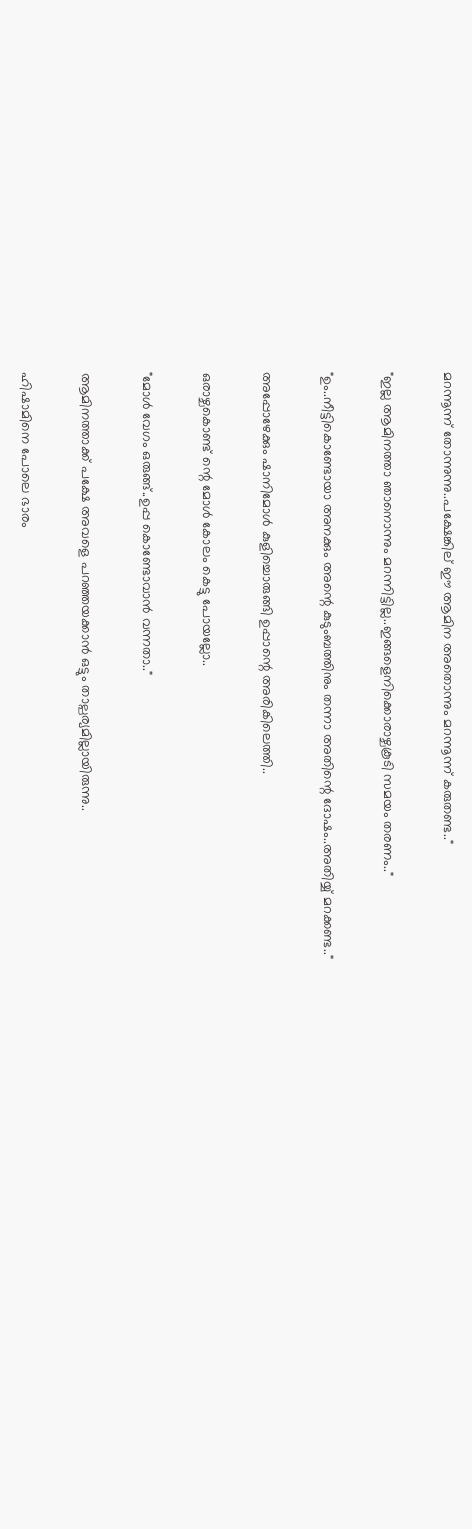മറന്നൂന്ന് തോന്നുന്നു..പക്ഷേങ്കില് ഈ ആമിന അതൊന്നും മറന്നൂന്ന് കരുതണ്ട.."

"ഇല്ല ആമിനത്താ ഞാനൊന്നും മറന്നിട്ടില്ല..ഇങ്ങളെനിക്കൊരാഴ്ചകൂടി സമയം തരണം.."

"ഉം..നീട്ടികൊണ്ടോയാ അനക്കും അന്റെ കുടുംബത്തിനും തന്നാ അതിന്റെ ദോഷം..അതിയ്യ് മറക്കണ്ട.."

അപ്പോഴേക്കും ഷാനിമോൾ കുളിച്ചൊരുങ്ങി ഉപ്പാന്റെ അരികിലെത്തി..

ഒരാഴ്ചകൊണ്ട് ന്റെ മോൾ കോലം കെട്ടു പോയല്ലോ..

"മോൾ വേഗം ഒരുങ്ങ്..ഉപ്പ കൊണ്ടോവാൻ വന്നതാ.."

ആമിനത്താക്ക് പക്ഷേ അവളെ പറഞ്ഞയക്കാൻ ഒട്ടും താല്പര്യമില്ലായിരുന്നു..

ഹിഷാമിനെ പോലെ ഭാരം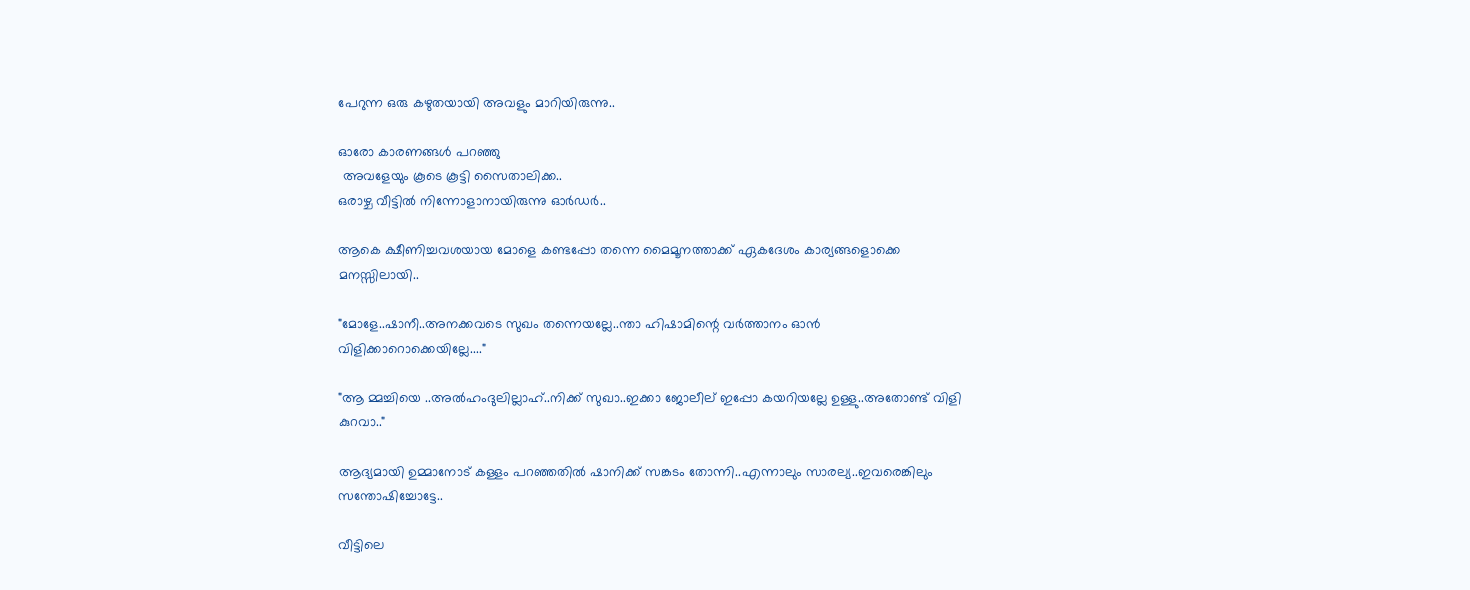പേറുന്ന ഒരു കഴുതയായി അവളും മാറിയിരുന്നു..

ഓരോ കാരണങ്ങൾ പറഞ്ഞു
 അവളേയും കൂടെ കൂട്ടി സൈതാലിക്ക..
ഒരാഴ്ച വീട്ടിൽ നിന്നോളാനായിരുന്നു ഓർഡർ..

ആകെ ക്ഷീണിച്ചവശയായ മോളെ കണ്ടപ്പോ തന്നെ മൈമൂനത്താക്ക് ഏകദേശം കാര്യങ്ങളൊക്കെ മനസ്സിലായി..

"മോളേ..ഷാനീ..അനക്കവടെ സുഖം തന്നെയല്ലേ..ന്താ ഹിഷാമിന്റെ വർത്താനം ഓൻ വിളിക്കാറൊക്കെയില്ലേ...."

"ആ മ്മച്ചിയെ ..അൽഹംദുലില്ലാഹ്..നിക്ക് സുഖാ..ഇക്കാ ജോലീല് ഇപ്പോ കയറിയല്ലേ ഉള്ളു..അതോണ്ട് വിളി കുറവാ.."

ആദ്യമായി ഉമ്മാനോട് കള്ളം പറഞ്ഞതിൽ ഷാനിക്ക് സങ്കടം തോന്നി..എന്നാലും സാരല്യ..ഇവരെങ്കിലും സന്തോഷിച്ചോട്ടേ..

വീട്ടിലെ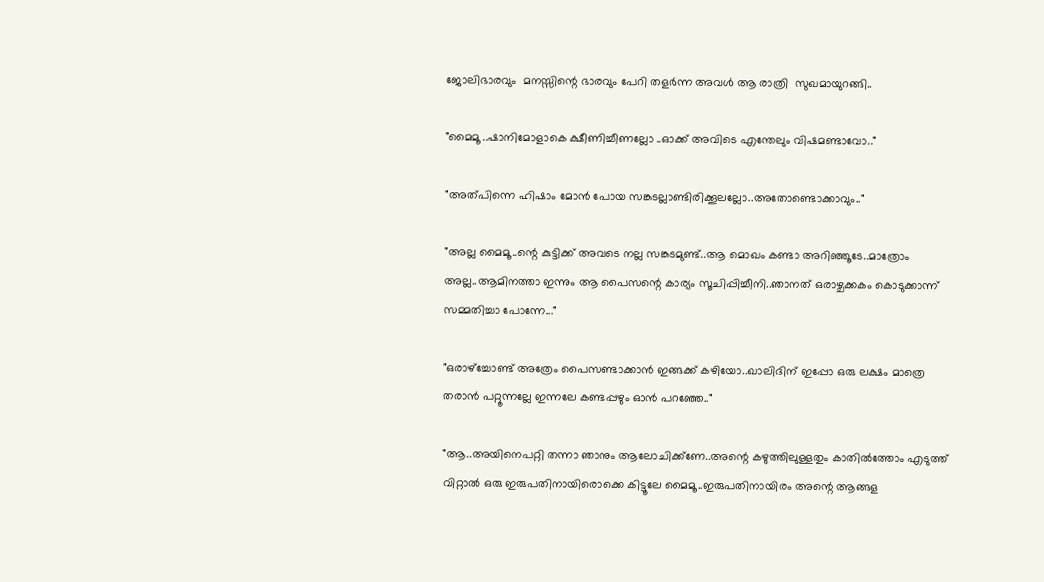ജോലിഭാരവും  മനസ്സിന്റെ ഭാരവും പേറി തളർന്ന അവൾ ആ രാത്രി  സുഖമായുറങ്ങി..

"മൈമൂ ..ഷാനിമോളാകെ ക്ഷീണിച്ചീണല്ലോ ..ഓക്ക് അവിടെ എന്തേലും വിഷമണ്ടാവോ.."

"അത്പിന്നെ ഹിഷാം മോൻ പോയ സങ്കടല്ലാണ്ടിരിക്കൂലല്ലോ..അതോണ്ടൊക്കാവും.."

"അല്ല മൈമൂ..ന്റെ കുട്ടിക്ക് അവടെ നല്ല സങ്കടമുണ്ട്..ആ മൊഖം കണ്ടാ അറിഞ്ഞൂടേ..മാത്രോം അല്ല..ആമിനത്താ ഇന്നും ആ പൈസന്റെ കാര്യം സൂചിപ്പിച്ചീനി..ഞാനത് ഒരാഴ്ചക്കകം കൊടുക്കാന്ന് സമ്മതിച്ചാ പോന്നേ..."

"ഒരാഴ്ച്ചോണ്ട് അത്രേം പൈസണ്ടാക്കാൻ ഇങ്ങക്ക് കഴിയോ..ഖാലിദിന് ഇപ്പോ ഒരു ലക്ഷം മാത്രെ തരാൻ പറ്റൂന്നല്ലേ ഇന്നലേ കണ്ടപ്പഴും ഓൻ പറഞ്ഞേ.."

"ആ..അയിനെപറ്റി തന്നാ ഞാനും ആലോചിക്ക്ണേ..അന്റെ കഴുത്തിലുള്ളതും കാതിൽത്തോം എടുത്ത് വിറ്റാൽ ഒരു ഇരുപതിനായിരൊക്കെ കിട്ടൂലേ മൈമൂ..ഇരുപതിനായിരം അന്റെ ആങ്ങള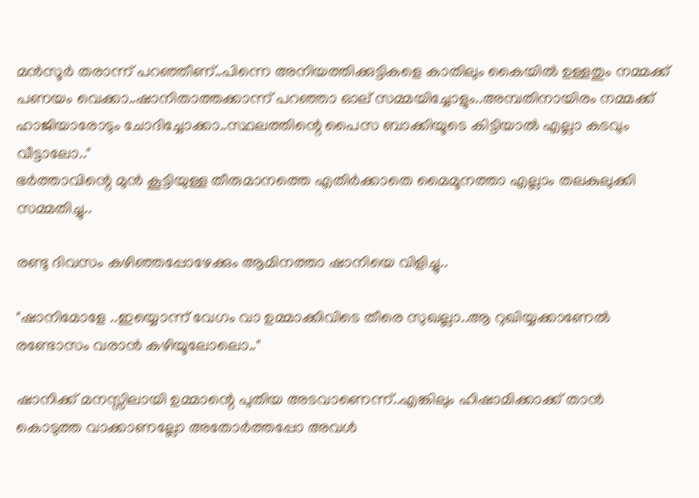മൻസൂർ തരാന്ന് പറഞ്ഞീണ്..പിന്നെ അനിയത്തിക്കുട്ടികളെ കാതിലും കൈയിൽ ഉള്ളതും നമ്മക്ക് പണയം വെക്കാ..ഷാനിതാത്തക്കാന്ന് പറഞ്ഞാ ഓല് സമ്മയിച്ചോളും..അമ്പതിനായിരം നമ്മക്ക് ഹാജിയാരോടും ചോദിച്ചോക്കാ..സ്ഥലത്തിന്റെ പൈസ ബാക്കിയൂടെ കിട്ടിയാൽ എല്ലാ കടവും വീട്ടാലോ.."
ഭർത്താവിന്റെ മുൻ കൂട്ടിയുള്ള തീരുമാനത്തെ എതിർക്കാതെ മൈമൂനത്താ എല്ലാം തലകുലുക്കി സമ്മതിച്ചു..

രണ്ടു ദിവസം കഴിഞ്ഞപ്പോഴേക്കും ആമിനത്താ ഷാനിയെ വിളിച്ചു..

"ഷാനിമോളേ ..ഇയ്യൊന്ന് വേഗം വാ ഉമ്മാക്കിവിടെ തീരെ സുഖല്ലാ..ആ റുഖിയ്യക്കാണേൽ രണ്ടോസം വരാൻ കഴിയൂലോലൊ.."

ഷാനിക്ക് മനസ്സിലായി ഉമ്മാന്റെ പുതിയ അടവാണെന്ന്..എങ്കിലും ഹിഷാമിക്കാക്ക് താൻ കൊടുത്ത വാക്കാണല്ലോ അതോർത്തപ്പോ അവൾ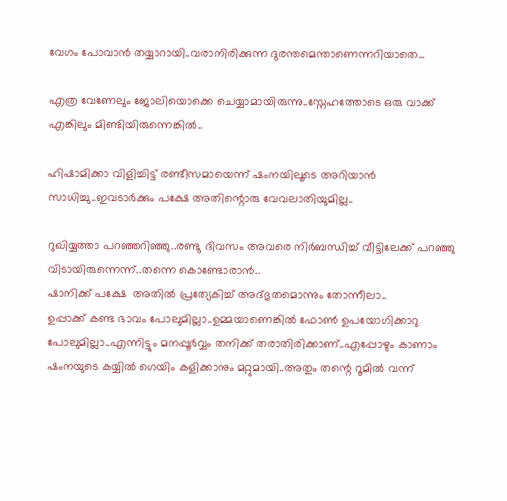വേഗം പോവാൻ തയ്യാറായി..വരാനിരിക്കുന്ന ദുരന്തമെന്താണെന്നറിയാതെ...

എത്ര വേണേലും ജോലിയൊക്കെ ചെയ്യാമായിരുന്നു..സ്നേഹത്തോടെ ഒരു വാക്ക് എങ്കിലും മിണ്ടിയിരുന്നെങ്കിൽ..

ഹിഷാമിക്കാ വിളിച്ചിട്ട് രണ്ടീസമായെന്ന് ഷംനയിലൂടെ അറിയാൻ സാധിച്ചു..ഇവടാർക്കും പക്ഷേ അതിന്റൊരു വേവലാതിയുമില്ല..

റുഖിയ്യത്താ പറഞ്ഞറിഞ്ഞു..രണ്ടു ദിവസം അവരെ നിർബന്ധിച്ച് വീട്ടിലേക്ക് പറഞ്ഞു വിടായിരുന്നെന്ന്..തന്നെ കൊണ്ടോരാൻ..
ഷാനിക്ക് പക്ഷേ  അതിൽ പ്രത്യേകിച്ച് അദ്ഭുതമൊന്നും തോന്നീലാ..
ഉപ്പാക്ക് കണ്ട ഭാവം പോലുമില്ലാ..ഉമ്മയാണെങ്കിൽ ഫോൺ ഉപയോഗിക്കാറു പോലുമില്ലാ..എന്നിട്ടും മനപ്പൂർവ്വം തനിക്ക് തരാതിരിക്കാണ്..എപ്പോഴും കാണാം ഷംനയുടെ കയ്യിൽ ഗെയിം കളിക്കാനും മറ്റുമായി..അതും തന്റെ റൂമിൽ വന്ന്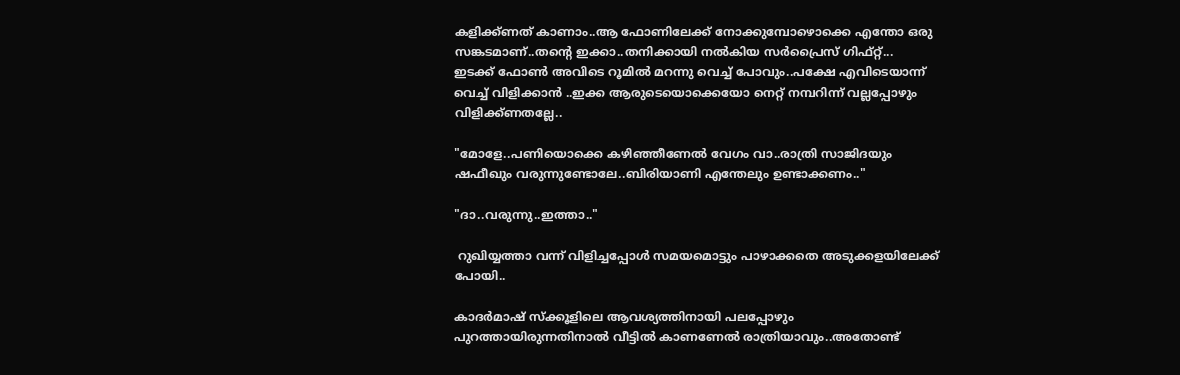കളിക്ക്ണത് കാണാം..ആ ഫോണിലേക്ക് നോക്കുമ്പോഴൊക്കെ എന്തോ ഒരു സങ്കടമാണ്..തന്റെ ഇക്കാ..തനിക്കായി നൽകിയ സർപ്രൈസ് ഗിഫ്റ്റ്...
ഇടക്ക് ഫോൺ അവിടെ റൂമിൽ മറന്നു വെച്ച് പോവും..പക്ഷേ എവിടെയാന്ന് വെച്ച് വിളിക്കാൻ ..ഇക്ക ആരുടെയൊക്കെയോ നെറ്റ് നമ്പറിന്ന് വല്ലപ്പോഴും വിളിക്ക്ണതല്ലേ..

"മോളേ..പണിയൊക്കെ കഴിഞ്ഞീണേൽ വേഗം വാ..രാത്രി സാജിദയും ഷഫീഖും വരുന്നുണ്ടോലേ..ബിരിയാണി എന്തേലും ഉണ്ടാക്കണം.."

"ദാ..വരുന്നു..ഇത്താ.."

 റുഖിയ്യത്താ വന്ന് വിളിച്ചപ്പോൾ സമയമൊട്ടും പാഴാക്കതെ അടുക്കളയിലേക്ക് പോയി..

കാദർമാഷ് സ്ക്കൂളിലെ ആവശ്യത്തിനായി പലപ്പോഴും പുറത്തായിരുന്നതിനാൽ വീട്ടിൽ കാണണേൽ രാത്രിയാവും..അതോണ്ട്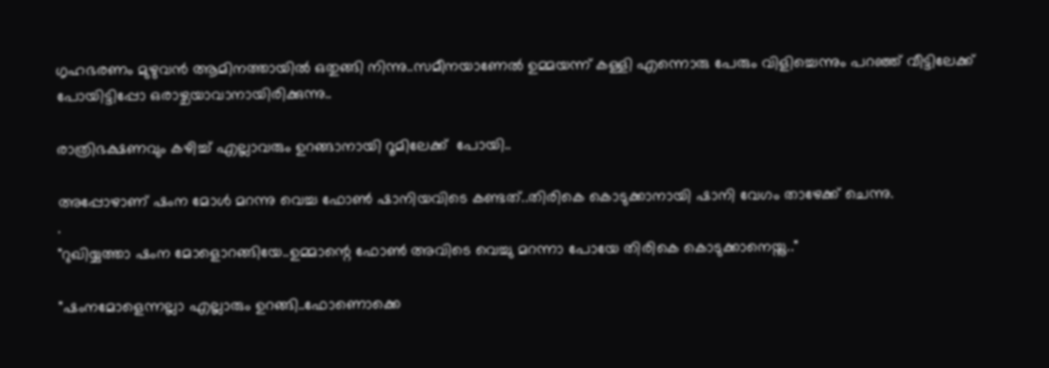ഗൃഹഭരണം മുഴുവൻ ആമിനത്തായിൽ ഒതുങ്ങി നിന്നു..സമീനയാണേൽ ഉമ്മയന്ന് കള്ളി എന്നൊരു പേരും വിളിച്ചെന്നും പറഞ്ഞ് വീട്ടിലേക്ക് പോയിട്ടിപ്പോ ഒരാഴ്ചയാവാനായിരിക്കുന്നു..

രാത്രിഭക്ഷണവും കഴിച്ച് എല്ലാവരും ഉറങ്ങാനായി റൂമിലേക്ക്  പോയി..

അപ്പോഴാണ് ഷംന മോൾ മറന്നു വെച്ച ഫോൺ ഷാനിയവിടെ കണ്ടത്..തിരികെ കൊടുക്കാനായി ഷാനി വേഗം താഴേക്ക് ചെന്നു.
.
"റുഖിയ്യത്താ ഷംന മോളൊറങ്ങിയേ..ഉമ്മാന്റെ ഫോൺ അവിടെ വെച്ചു മറന്നാ പോയേ ‌‌തിരികെ കൊടുക്കാനെയ്നു.."

"ഷംനമോളെന്നല്ലാ എല്ലാരും ഉറങ്ങി..ഫോണൊക്കെ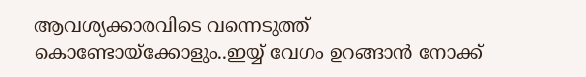ആവശ്യക്കാരവിടെ വന്നെടുത്ത് കൊണ്ടോയ്ക്കോളും..ഇയ്യ് വേഗം ഉറങ്ങാൻ നോക്ക്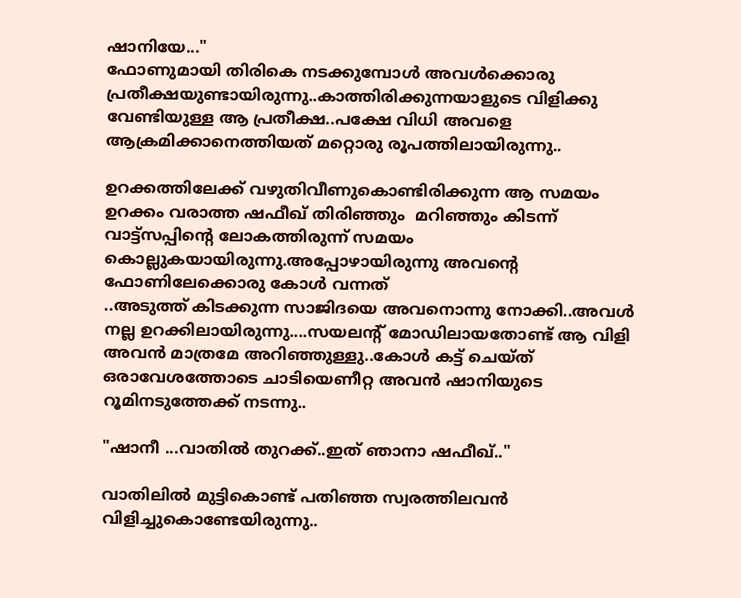ഷാനിയേ..."
ഫോണുമായി തിരികെ നടക്കുമ്പോൾ അവൾക്കൊരു പ്രതീക്ഷയുണ്ടായിരുന്നു..കാത്തിരിക്കുന്നയാളുടെ വിളിക്കു വേണ്ടിയുള്ള ആ പ്രതീക്ഷ..പക്ഷേ വിധി അവളെ ആക്രമിക്കാനെത്തിയത് മറ്റൊരു രൂപത്തിലായിരുന്നു..

ഉറക്കത്തിലേക്ക് വഴുതിവീണുകൊണ്ടിരിക്കുന്ന ആ സമയം  ഉറക്കം വരാത്ത ഷഫീഖ് തിരിഞ്ഞും  മറിഞ്ഞും കിടന്ന് വാട്ട്സപ്പിന്റെ ലോകത്തിരുന്ന് സമയം കൊല്ലുകയായിരുന്നു.അപ്പോഴായിരുന്നു അവന്റെ ഫോണിലേക്കൊരു കോൾ വന്നത്
..അടുത്ത് കിടക്കുന്ന സാജിദയെ അവനൊന്നു നോക്കി..അവൾ നല്ല ഉറക്കിലായിരുന്നു....സയലന്റ് മോഡിലായതോണ്ട് ആ വിളി അവൻ മാത്രമേ അറിഞ്ഞുള്ളു..കോൾ കട്ട് ചെയ്ത്
ഒരാവേശത്തോടെ ചാടിയെണീറ്റ അവൻ ഷാനിയുടെ റൂമിനടുത്തേക്ക് നടന്നു..

"ഷാനീ ‌...വാതിൽ തുറക്ക്..ഇത് ഞാനാ ഷഫീഖ്.."

വാതിലിൽ മുട്ടികൊണ്ട് പതിഞ്ഞ സ്വരത്തിലവൻ വിളിച്ചുകൊണ്ടേയിരുന്നു..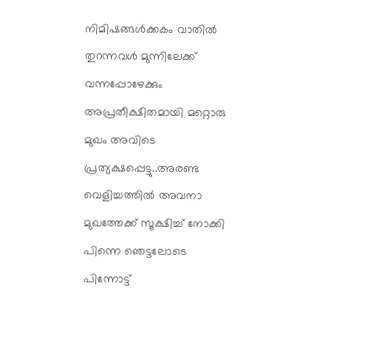നിമിഷങ്ങൾക്കകം വാതിൽ തുറന്നവൾ മുന്നിലേക്ക് വന്നപ്പോഴേക്കും അപ്രതീക്ഷിതമായി മറ്റൊരു മുഖം അവിടെ പ്രത്യക്ഷപ്പെട്ടു..അരണ്ട വെളിച്ചത്തിൽ അവനാ മുഖത്തേക്ക് സൂക്ഷിച്ച് നോക്കി പിന്നെ ഞെട്ടലോടെ പിന്നോട്ട്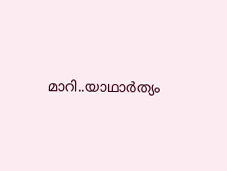മാറി..യാഥാർത്യം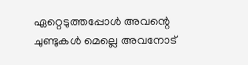ഏറ്റെടുത്തപ്പോൾ അവന്റെ ചുണ്ടുകൾ മെല്ലെ അവനോട്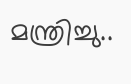മന്ത്രിച്ചു..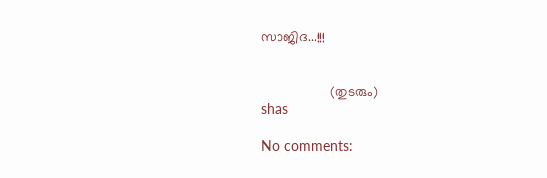സാജിദ...!!!


                  (തുടരും)
shas

No comments: